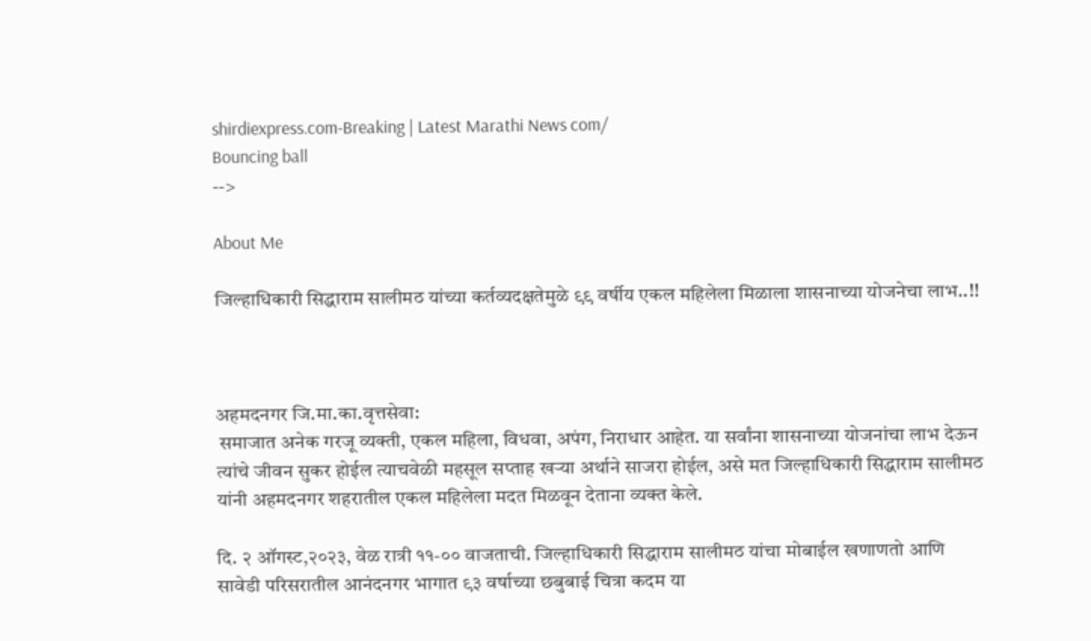shirdiexpress.com-Breaking | Latest Marathi News com/
Bouncing ball
-->

About Me

जिल्हाधिकारी सिद्धाराम सालीमठ यांच्या कर्तव्यदक्षतेमुळे ९९ वर्षीय एकल महिलेला मिळाला शासनाच्या योजनेचा लाभ..!!



अहमदनगर जि.मा.का.वृत्तसेवा:
 समाजात अनेक गरजू व्यक्ती, एकल महिला, विधवा, अपंग, निराधार आहेत. या सर्वांना शासनाच्या योजनांचा लाभ देऊन त्यांचे जीवन सुकर होईल त्याचवेळी महसूल सप्ताह खऱ्या अर्थाने साजरा होईल, असे मत जिल्हाधिकारी सिद्धाराम सालीमठ यांनी अहमदनगर शहरातील एकल महिलेला मदत मिळवून देताना व्यक्त केले.

दि. २ ऑगस्ट,२०२३, वेळ रात्री ११-०० वाजताची. जिल्हाधिकारी सिद्धाराम सालीमठ यांचा मोबाईल खणाणतो आणि सावेडी परिसरातील आनंदनगर भागात ९३ वर्षाच्या छबुबाई चित्रा कदम या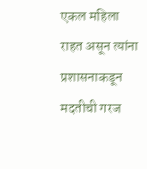एकल महिला राहत असून त्यांना प्रशासनाकडून मदतीची गरज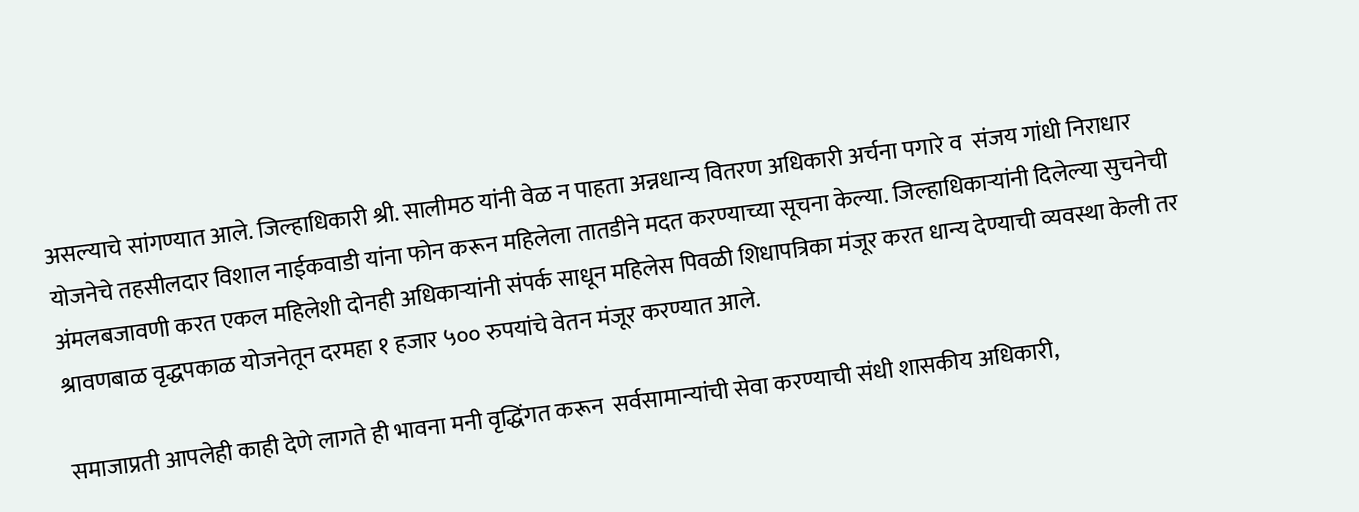असल्याचे सांगण्यात आले. जिल्हाधिकारी श्री. सालीमठ यांनी वेळ न पाहता अन्नधान्य वितरण अधिकारी अर्चना पगारे व  संजय गांधी निराधार योजनेचे तहसीलदार विशाल नाईकवाडी यांना फोन करून महिलेला तातडीने मदत करण्याच्या सूचना केल्या. जिल्हाधिकाऱ्यांनी दिलेल्या सुचनेची अंमलबजावणी करत एकल महिलेशी दोनही अधिकाऱ्यांनी संपर्क साधून महिलेस पिवळी शिधापत्रिका मंजूर करत धान्य देण्याची व्यवस्था केली तर श्रावणबाळ वृद्धपकाळ योजनेतून दरमहा १ हजार ५०० रुपयांचे वेतन मंजूर करण्यात आले.

समाजाप्रती आपलेही काही देणे लागते ही भावना मनी वृद्धिंगत करून  सर्वसामान्यांची सेवा करण्याची संधी शासकीय अधिकारी,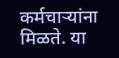कर्मचाऱ्यांना मिळते. या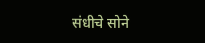संधीचे सोने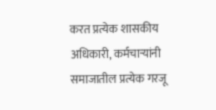करत प्रत्येक शासकीय अधिकारी, कर्मचाऱ्यांनी समाजातील प्रत्येक गरजू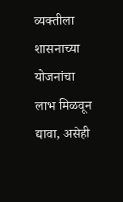व्यक्तीला शासनाच्या योजनांचा लाभ मिळवून द्यावा, असेही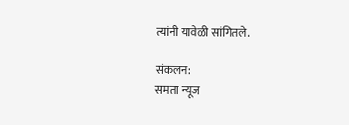त्यांनी यावेळी सांगितले.

संकलन:
समता न्यूज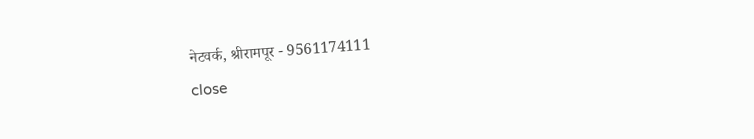नेटवर्क, श्रीरामपूर - 9561174111
close